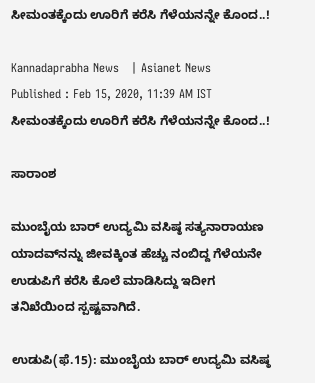ಸೀಮಂತಕ್ಕೆಂದು ಊರಿಗೆ ಕರೆಸಿ ಗೆಳೆಯನನ್ನೇ ಕೊಂದ..!

Kannadaprabha News   | Asianet News
Published : Feb 15, 2020, 11:39 AM IST
ಸೀಮಂತಕ್ಕೆಂದು ಊರಿಗೆ ಕರೆಸಿ ಗೆಳೆಯನನ್ನೇ ಕೊಂದ..!

ಸಾರಾಂಶ

ಮುಂಬೈಯ ಬಾರ್‌ ಉದ್ಯಮಿ ವಸಿಷ್ಠ ಸತ್ಯನಾರಾಯಣ ಯಾದವ್‌ನನ್ನು ಜೀವಕ್ಕಿಂತ ಹೆಚ್ಚು ನಂಬಿದ್ದ ಗೆಳೆಯನೇ ಉಡುಪಿಗೆ ಕರೆಸಿ ಕೊಲೆ ಮಾಡಿಸಿದ್ದು ಇದೀಗ ತನಿಖೆಯಿಂದ ಸ್ಪಷ್ಟವಾಗಿದೆ.

ಉಡುಪಿ(ಫೆ.15): ಮುಂಬೈಯ ಬಾರ್‌ ಉದ್ಯಮಿ ವಸಿಷ್ಠ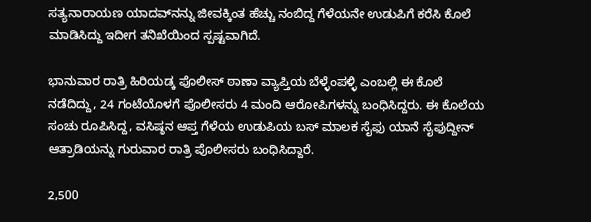ಸತ್ಯನಾರಾಯಣ ಯಾದವ್‌ನನ್ನು ಜೀವಕ್ಕಿಂತ ಹೆಚ್ಚು ನಂಬಿದ್ದ ಗೆಳೆಯನೇ ಉಡುಪಿಗೆ ಕರೆಸಿ ಕೊಲೆ ಮಾಡಿಸಿದ್ದು ಇದೀಗ ತನಿಖೆಯಿಂದ ಸ್ಪಷ್ಟವಾಗಿದೆ.

ಭಾನುವಾರ ರಾತ್ರಿ ಹಿರಿಯಡ್ಕ ಪೊಲೀಸ್‌ ಠಾಣಾ ವ್ಯಾಪ್ತಿಯ ಬೆಳ್ಳೆಂಪಳ್ಳಿ ಎಂಬಲ್ಲಿ ಈ ಕೊಲೆ ನಡೆದಿದ್ದು, 24 ಗಂಟೆಯೊಳಗೆ ಪೊಲೀಸರು 4 ಮಂದಿ ಆರೋಪಿಗಳನ್ನು ಬಂಧಿಸಿದ್ದರು. ಈ ಕೊಲೆಯ ಸಂಚು ರೂಪಿಸಿದ್ದ, ವಸಿಷ್ಠನ ಆಪ್ತ ಗೆಳೆಯ ಉಡುಪಿಯ ಬಸ್‌ ಮಾಲಕ ಸೈಫು ಯಾನೆ ಸೈಫುದ್ದೀನ್‌ ಆತ್ರಾಡಿಯನ್ನು ಗುರುವಾರ ರಾತ್ರಿ ಪೊಲೀಸರು ಬಂಧಿಸಿದ್ದಾರೆ.

2,500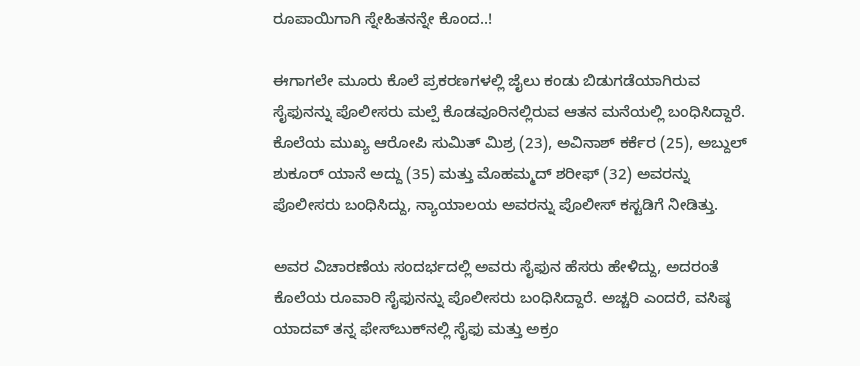ರೂಪಾಯಿಗಾಗಿ ಸ್ನೇಹಿತನನ್ನೇ ಕೊಂದ..!

ಈಗಾಗಲೇ ಮೂರು ಕೊಲೆ ಪ್ರಕರಣಗಳಲ್ಲಿ ಜೈಲು ಕಂಡು ಬಿಡುಗಡೆಯಾಗಿರುವ ಸೈಫುನನ್ನು ಪೊಲೀಸರು ಮಲ್ಪೆ ಕೊಡವೂರಿನಲ್ಲಿರುವ ಆತನ ಮನೆಯಲ್ಲಿ ಬಂಧಿಸಿದ್ದಾರೆ. ಕೊಲೆಯ ಮುಖ್ಯ ಆರೋಪಿ ಸುಮಿತ್‌ ಮಿಶ್ರ (23), ಅವಿನಾಶ್‌ ಕರ್ಕೆರ (25), ಅಬ್ದುಲ್‌ ಶುಕೂರ್‌ ಯಾನೆ ಅದ್ದು (35) ಮತ್ತು ಮೊಹಮ್ಮದ್‌ ಶರೀಫ್‌ (32) ಅವರನ್ನು ಪೊಲೀಸರು ಬಂಧಿಸಿದ್ದು, ನ್ಯಾಯಾಲಯ ಅವರನ್ನು ಪೊಲೀಸ್‌ ಕಸ್ಟಡಿಗೆ ನೀಡಿತ್ತು.

ಅವರ ವಿಚಾರಣೆಯ ಸಂದರ್ಭದಲ್ಲಿ ಅವರು ಸೈಫುನ ಹೆಸರು ಹೇಳಿದ್ದು, ಅದರಂತೆ ಕೊಲೆಯ ರೂವಾರಿ ಸೈಫುನನ್ನು ಪೊಲೀಸರು ಬಂಧಿಸಿದ್ದಾರೆ. ಅಚ್ಚರಿ ಎಂದರೆ, ವಸಿಷ್ಠ ಯಾದವ್‌ ತನ್ನ ಫೇಸ್‌ಬುಕ್‌ನಲ್ಲಿ ಸೈಫು ಮತ್ತು ಅಕ್ರಂ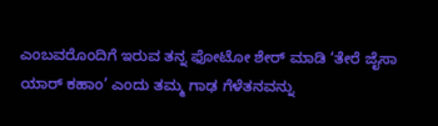ಎಂಬವರೊಂದಿಗೆ ಇರುವ ತನ್ನ ಫೋಟೋ ಶೇರ್‌ ಮಾಡಿ ‘ತೇರೆ ಜೈಸಾ ಯಾರ್‌ ಕಹಾಂ’ ಎಂದು ತಮ್ಮ ಗಾಢ ಗೆಳೆತನವನ್ನು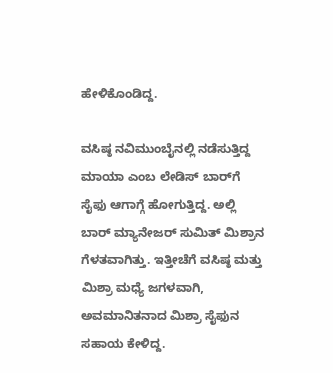ಹೇಳಿಕೊಂಡಿದ್ದ.

ವಸಿಷ್ಠ ನವಿಮುಂಬೈನಲ್ಲಿ ನಡೆಸುತ್ತಿದ್ದ ಮಾಯಾ ಎಂಬ ಲೇಡಿಸ್‌ ಬಾರ್‌ಗೆ ಸೈಫು ಆಗಾಗ್ಗೆ ಹೋಗುತ್ತಿದ್ದ. ಅಲ್ಲಿ ಬಾರ್‌ ಮ್ಯಾನೇಜರ್‌ ಸುಮಿತ್‌ ಮಿಶ್ರಾನ ಗೆಳತವಾಗಿತ್ತು. ಇತ್ತೀಚೆಗೆ ವಸಿಷ್ಠ ಮತ್ತು ಮಿಶ್ರಾ ಮಧ್ಯೆ ಜಗಳವಾಗಿ, ಅವಮಾನಿತನಾದ ಮಿಶ್ರಾ ಸೈಫುನ ಸಹಾಯ ಕೇಳಿದ್ದ.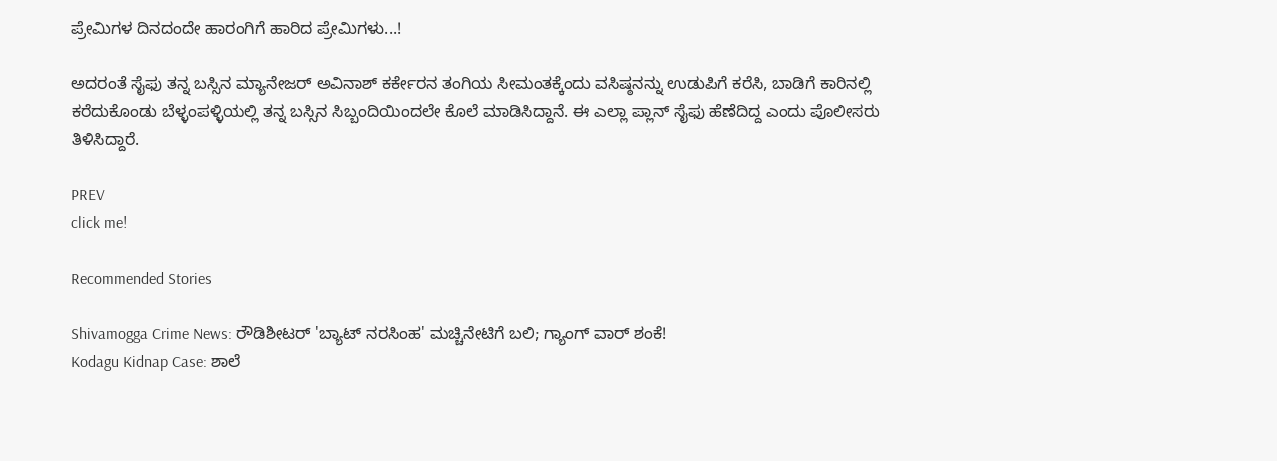ಪ್ರೇಮಿಗಳ ದಿನದಂದೇ ಹಾರಂಗಿಗೆ ಹಾರಿದ ಪ್ರೇಮಿಗಳು...!

ಅದರಂತೆ ಸೈಫು ತನ್ನ ಬಸ್ಸಿನ ಮ್ಯಾನೇಜರ್‌ ಅವಿನಾಶ್‌ ಕರ್ಕೇರನ ತಂಗಿಯ ಸೀಮಂತಕ್ಕೆಂದು ವಸಿಷ್ಠನನ್ನು ಉಡುಪಿಗೆ ಕರೆಸಿ, ಬಾಡಿಗೆ ಕಾರಿನಲ್ಲಿ ಕರೆದುಕೊಂಡು ಬೆಳ್ಳಂಪಳ್ಳಿಯಲ್ಲಿ ತನ್ನ ಬಸ್ಸಿನ ಸಿಬ್ಬಂದಿಯಿಂದಲೇ ಕೊಲೆ ಮಾಡಿಸಿದ್ದಾನೆ. ಈ ಎಲ್ಲಾ ಪ್ಲಾನ್‌ ಸೈಫು ಹೆಣೆದಿದ್ದ ಎಂದು ಪೊಲೀಸರು ತಿಳಿಸಿದ್ದಾರೆ.

PREV
click me!

Recommended Stories

Shivamogga Crime News: ರೌಡಿಶೀಟರ್ 'ಬ್ಯಾಟ್ ನರಸಿಂಹ' ಮಚ್ಚಿನೇಟಿಗೆ ಬಲಿ; ಗ್ಯಾಂಗ್ ವಾರ್ ಶಂಕೆ!
Kodagu Kidnap Case: ಶಾಲೆ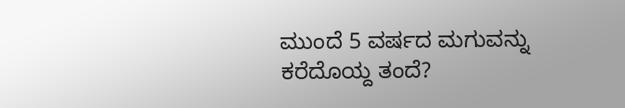ಮುಂದೆ 5 ವರ್ಷದ ಮಗುವನ್ನು ಕರೆದೊಯ್ದ ತಂದೆ?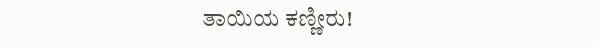ತಾಯಿಯ ಕಣ್ಣೀರು!